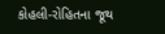કોહલી-રોહિતના જૂથ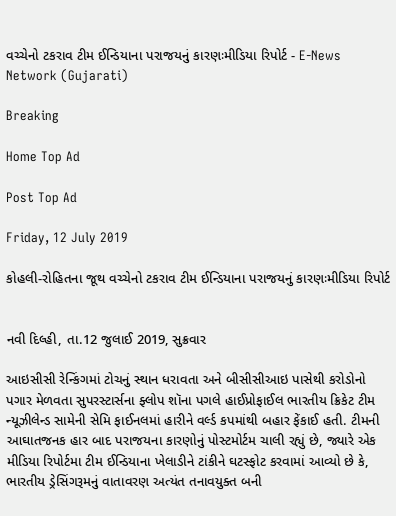વચ્ચેનો ટકરાવ ટીમ ઈન્ડિયાના પરાજયનું કારણઃમીડિયા રિપોર્ટ - E-News Network (Gujarati)

Breaking

Home Top Ad

Post Top Ad

Friday, 12 July 2019

કોહલી-રોહિતના જૂથ વચ્ચેનો ટકરાવ ટીમ ઈન્ડિયાના પરાજયનું કારણઃમીડિયા રિપોર્ટ


નવી દિલ્હી, તા.12 જુલાઈ 2019, સુક્રવાર

આઇસીસી રેન્કિંગમાં ટોચનું સ્થાન ધરાવતા અને બીસીસીઆઇ પાસેથી કરોડોનો પગાર મેળવતા સુપરસ્ટાર્સના ફ્લોપ શૉના પગલે હાઈપ્રોફાઈલ ભારતીય ક્રિકેટ ટીમ ન્યૂઝીલેન્ડ સામેની સેમિ ફાઈનલમાં હારીને વર્લ્ડ કપમાંથી બહાર ફેંકાઈ હતી. ટીમની આઘાતજનક હાર બાદ પરાજયના કારણોનું પોસ્ટમોર્ટમ ચાલી રહ્યું છે, જ્યારે એક મીડિયા રિપોર્ટમા ટીમ ઈન્ડિયાના ખેલાડીને ટાંકીને ઘટસ્ફોટ કરવામાં આવ્યો છે કે, ભારતીય ડ્રેસિંગરૂમનું વાતાવરણ અત્યંત તનાવયુક્ત બની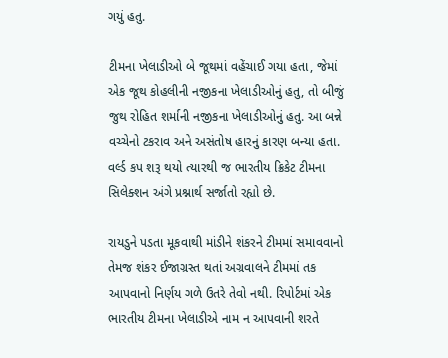ગયું હતુ.

ટીમના ખેલાડીઓ બે જૂથમાં વહેંચાઈ ગયા હતા, જેમાં એક જૂથ કોહલીની નજીકના ખેલાડીઓનું હતુ, તો બીજું જુથ રોહિત શર્માની નજીકના ખેલાડીઓનું હતુ. આ બન્ને વચ્ચેનો ટકરાવ અને અસંતોષ હારનું કારણ બન્યા હતા. વર્લ્ડ કપ શરૂ થયો ત્યારથી જ ભારતીય ક્રિકેટ ટીમના સિલેક્શન અંગે પ્રશ્નાર્થ સર્જાતો રહ્યો છે.

રાયડુને પડતા મૂકવાથી માંડીને શંકરને ટીમમાં સમાવવાનો તેમજ શંકર ઈજાગ્રસ્ત થતાં અગ્રવાલને ટીમમાં તક આપવાનો નિર્ણય ગળે ઉતરે તેવો નથી. રિપોર્ટમાં એક ભારતીય ટીમના ખેલાડીએ નામ ન આપવાની શરતે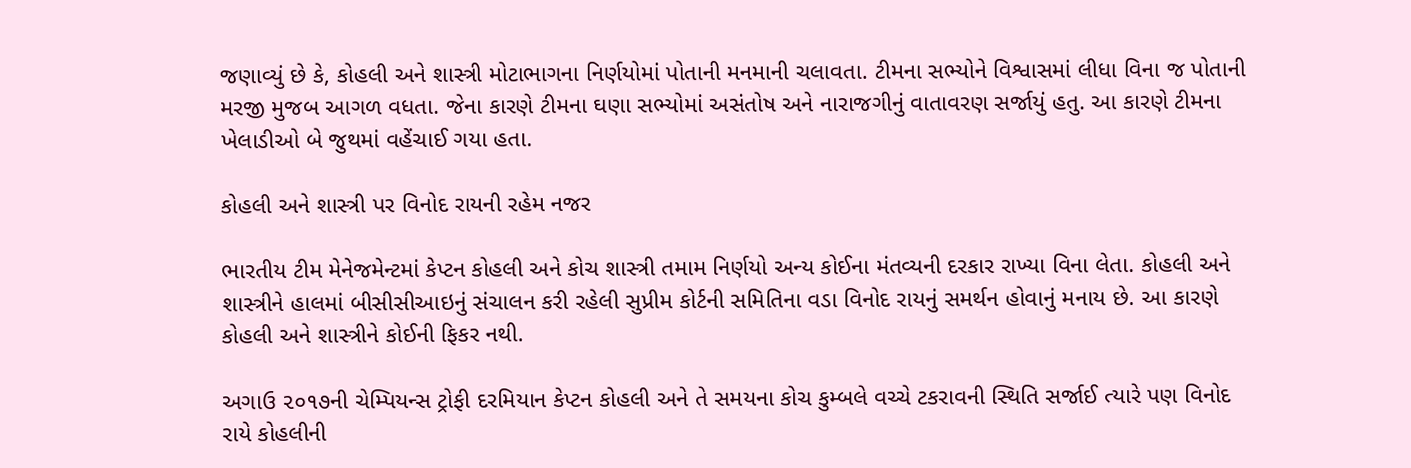જણાવ્યું છે કે, કોહલી અને શાસ્ત્રી મોટાભાગના નિર્ણયોમાં પોતાની મનમાની ચલાવતા. ટીમના સભ્યોને વિશ્વાસમાં લીધા વિના જ પોતાની મરજી મુજબ આગળ વધતા. જેના કારણે ટીમના ઘણા સભ્યોમાં અસંતોષ અને નારાજગીનું વાતાવરણ સર્જાયું હતુ. આ કારણે ટીમના ખેલાડીઓ બે જુથમાં વહેંચાઈ ગયા હતા.

કોહલી અને શાસ્ત્રી પર વિનોદ રાયની રહેમ નજર

ભારતીય ટીમ મેનેજમેન્ટમાં કેપ્ટન કોહલી અને કોચ શાસ્ત્રી તમામ નિર્ણયો અન્ય કોઈના મંતવ્યની દરકાર રાખ્યા વિના લેતા. કોહલી અને શાસ્ત્રીને હાલમાં બીસીસીઆઇનું સંચાલન કરી રહેલી સુપ્રીમ કોર્ટની સમિતિના વડા વિનોદ રાયનું સમર્થન હોવાનું મનાય છે. આ કારણે કોહલી અને શાસ્ત્રીને કોઈની ફિકર નથી.

અગાઉ ૨૦૧૭ની ચેમ્પિયન્સ ટ્રોફી દરમિયાન કેપ્ટન કોહલી અને તે સમયના કોચ કુમ્બલે વચ્ચે ટકરાવની સ્થિતિ સર્જાઈ ત્યારે પણ વિનોદ રાયે કોહલીની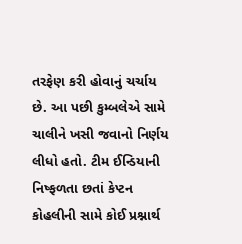તરફેણ કરી હોવાનું ચર્ચાય છે. આ પછી કુમ્બલેએ સામે ચાલીને ખસી જવાનો નિર્ણય લીધો હતો. ટીમ ઈન્ડિયાની નિષ્ફળતા છતાં કેપ્ટન કોહલીની સામે કોઈ પ્રશ્નાર્થ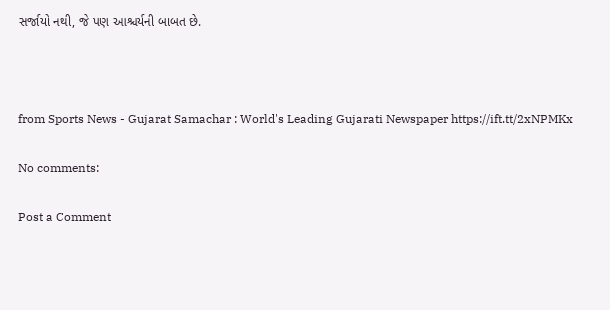સર્જાયો નથી, જે પણ આશ્ચર્યની બાબત છે.



from Sports News - Gujarat Samachar : World's Leading Gujarati Newspaper https://ift.tt/2xNPMKx

No comments:

Post a Comment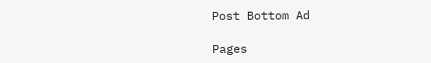Post Bottom Ad

Pages